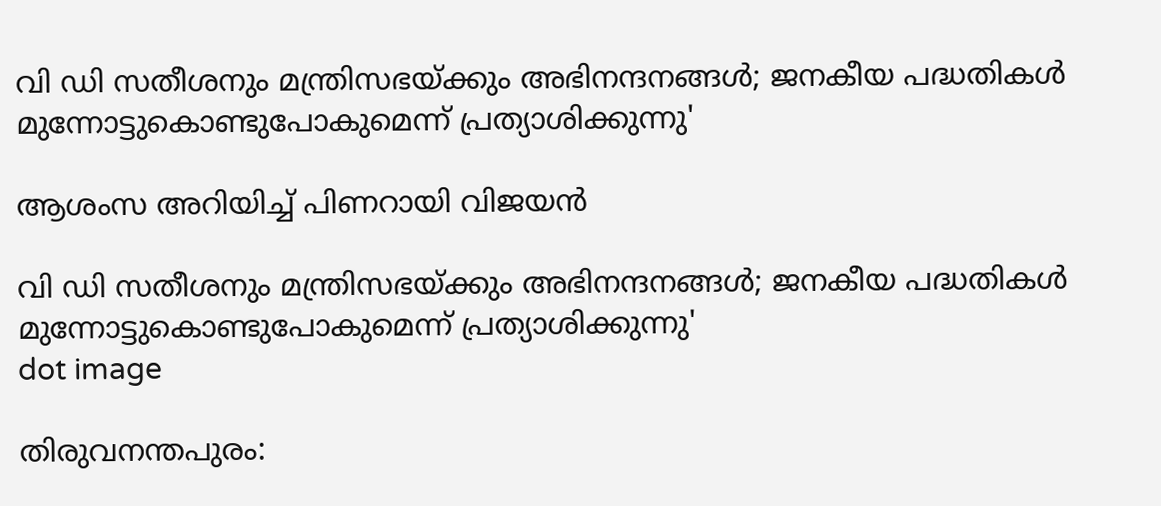വി ഡി സതീശനും മന്ത്രിസഭയ്ക്കും അഭിനന്ദനങ്ങൾ; ജനകീയ പദ്ധതികൾ മുന്നോട്ടുകൊണ്ടുപോകുമെന്ന് പ്രത്യാശിക്കുന്നു'

ആശംസ അറിയിച്ച് പിണറായി വിജയൻ

വി ഡി സതീശനും മന്ത്രിസഭയ്ക്കും അഭിനന്ദനങ്ങൾ; ജനകീയ പദ്ധതികൾ മുന്നോട്ടുകൊണ്ടുപോകുമെന്ന് പ്രത്യാശിക്കുന്നു'
dot image

തിരുവനന്തപുരം: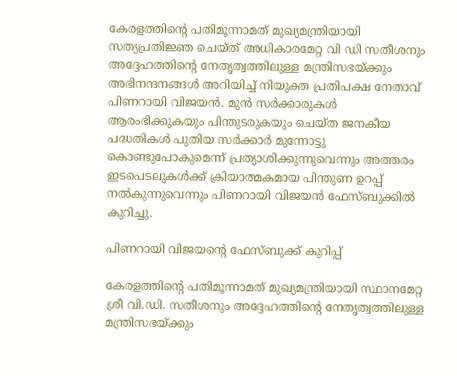കേരളത്തിന്റെ പതിമൂന്നാമത് മുഖ്യമന്ത്രിയായി സത്യപ്രതിജ്ഞ ചെയ്ത് അധികാരമേറ്റ വി ഡി സതീശനും അദ്ദേഹത്തിന്റെ നേതൃത്വത്തിലുള്ള മന്ത്രിസഭയ്ക്കും അഭിനന്ദനങ്ങള്‍ അറിയിച്ച് നിയുക്ത പ്രതിപക്ഷ നേതാവ് പിണറായി വിജയൻ. മുന്‍ സര്‍ക്കാരുകള്‍ ആരംഭിക്കുകയും പിന്തുടരുകയും ചെയ്ത ജനകീയ പദ്ധതികള്‍ പുതിയ സര്‍ക്കാര്‍ മുന്നോട്ടു കൊണ്ടുപോകുമെന്ന് പ്രത്യാശിക്കുന്നുവെന്നും അത്തരം ഇടപെടലുകള്‍ക്ക് ക്രിയാത്മകമായ പിന്തുണ ഉറപ്പ് നല്‍കുന്നുവെന്നും പിണറായി വിജയന്‍ ഫേസ്ബുക്കില്‍ കുറിച്ചു.

പിണറായി വിജയന്റെ ഫേസ്ബുക്ക് കുറിപ്പ്

കേരളത്തിന്റെ പതിമൂന്നാമത് മുഖ്യമന്ത്രിയായി സ്ഥാനമേറ്റ ശ്രീ വി.ഡി. സതീശനും അദ്ദേഹത്തിന്റെ നേതൃത്വത്തിലുള്ള മന്ത്രിസഭയ്ക്കും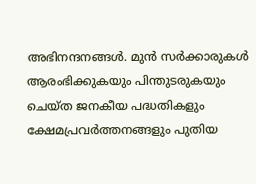അഭിനന്ദനങ്ങള്‍. മുന്‍ സര്‍ക്കാരുകള്‍ ആരംഭിക്കുകയും പിന്തുടരുകയും ചെയ്ത ജനകീയ പദ്ധതികളും ക്ഷേമപ്രവര്‍ത്തനങ്ങളും പുതിയ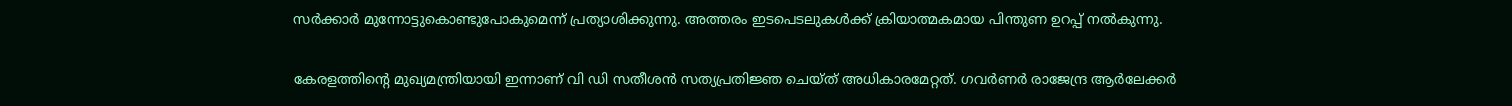സര്‍ക്കാര്‍ മുന്നോട്ടുകൊണ്ടുപോകുമെന്ന് പ്രത്യാശിക്കുന്നു. അത്തരം ഇടപെടലുകള്‍ക്ക് ക്രിയാത്മകമായ പിന്തുണ ഉറപ്പ് നല്‍കുന്നു.

കേരളത്തിന്റെ മുഖ്യമന്ത്രിയായി ഇന്നാണ് വി ഡി സതീശന്‍ സത്യപ്രതിജ്ഞ ചെയ്ത് അധികാരമേറ്റത്. ഗവര്‍ണര്‍ രാജേന്ദ്ര ആര്‍ലേക്കര്‍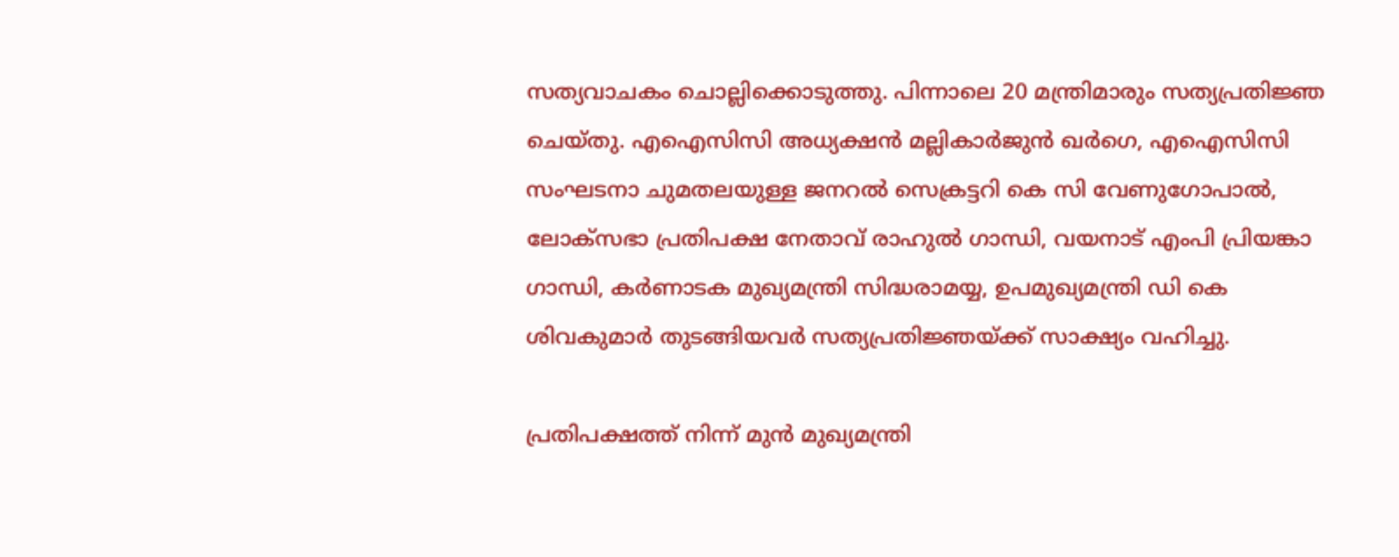സത്യവാചകം ചൊല്ലിക്കൊടുത്തു. പിന്നാലെ 20 മന്ത്രിമാരും സത്യപ്രതിജ്ഞ ചെയ്തു. എഐസിസി അധ്യക്ഷന്‍ മല്ലികാര്‍ജുന്‍ ഖര്‍ഗെ, എഐസിസി സംഘടനാ ചുമതലയുള്ള ജനറൽ സെക്രട്ടറി കെ സി വേണുഗോപാൽ, ലോക്‌സഭാ പ്രതിപക്ഷ നേതാവ് രാഹുല്‍ ഗാന്ധി, വയനാട് എംപി പ്രിയങ്കാ ഗാന്ധി, കര്‍ണാടക മുഖ്യമന്ത്രി സിദ്ധരാമയ്യ, ഉപമുഖ്യമന്ത്രി ഡി കെ ശിവകുമാര്‍ തുടങ്ങിയവര്‍ സത്യപ്രതിജ്ഞയ്ക്ക് സാക്ഷ്യം വഹിച്ചു.

പ്രതിപക്ഷത്ത് നിന്ന് മുന്‍ മുഖ്യമന്ത്രി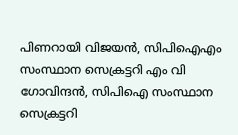പിണറായി വിജയന്‍, സിപിഐഎം സംസ്ഥാന സെക്രട്ടറി എം വി ഗോവിന്ദന്‍, സിപിഐ സംസ്ഥാന സെക്രട്ടറി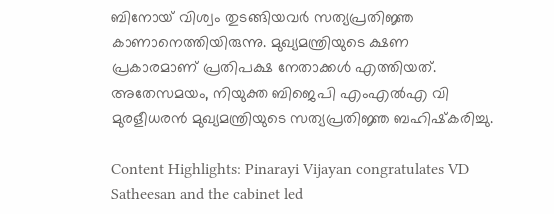ബിനോയ് വിശ്വം തുടങ്ങിയവര്‍ സത്യപ്രതിജ്ഞ കാണാനെത്തിയിരുന്നു. മുഖ്യമന്ത്രിയുടെ ക്ഷണ പ്രകാരമാണ് പ്രതിപക്ഷ നേതാക്കള്‍ എത്തിയത്. അതേസമയം, നിയുക്ത ബിജെപി എംഎൽഎ വി മുരളീധരൻ മുഖ്യമന്ത്രിയുടെ സത്യപ്രതിജ്ഞ ബഹിഷ്‌കരിച്ചു.

Content Highlights: Pinarayi Vijayan congratulates VD Satheesan and the cabinet led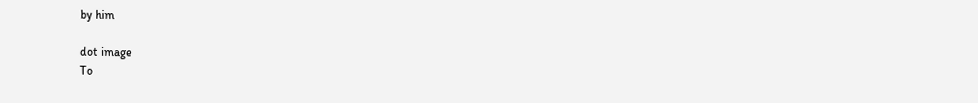by him

dot image
To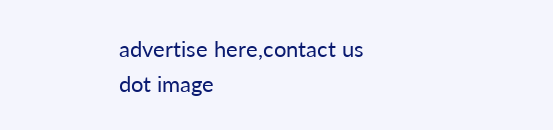advertise here,contact us
dot image